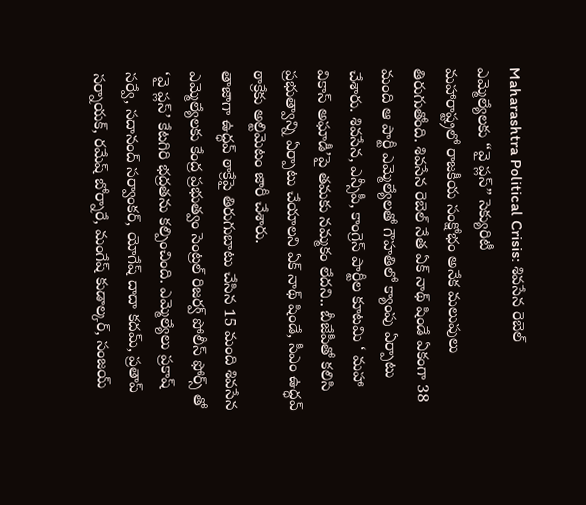Maharashtra Political Crisis: శివసేన రెబెల్ ఎమ్మెల్యేలకు “వై ప్లస్” సెక్యురిటీ
మహారాష్ట్రలో రాజకీయ సంక్షోభం అనేక మలుపులు తిరుగుతోంది. శివసేన రెబెల్ నేత ఏక్ నాథ్ షిండే ఏకంగా 38 మంది ఆ పార్టీ ఎమ్మెల్యేలతో గౌహతిలో క్యాంపు ఏర్పాటు చేశారు. శివసేన, ఎన్సీపీ, కాంగ్రెస్ పార్టీల కూటమి ‘ మహా వికాస్ అఘాడీ’పై తమకు నమ్మకం లేదని.. బీజేపీతో కలిసి ప్రభుత్వాన్ని ఏర్పాటు చేయాలని ఏక్ నాథ్ షిండే, సీఎం ఉద్ధవ్ ఠాక్రేకు అల్టిమెటం జారీ చేశారు.
తాజాగా ఉద్ధవ్ ఠాక్రేపై తిరుగుబాటు చేసిన 15 మంది శివసేన ఎమ్మెల్యేలకు కేంద్ర ప్రభుత్వం సెంట్రల్ రిజర్వ్ పోలీస్ ఫోర్స్ తో ‘వై ప్లస్’ కేటగిరి భద్రతను కల్పించింది. ఎమ్మెల్యేలు ప్రకాష్ సర్వే, సదానంద్ సర్వాంకర్, యోగేష్ దాదా కదమ్, ప్రతాప్ సర్నాయక్, రమేష్ బోర్నారే, మంగేష్ కుడాల్కర్, సంజయ్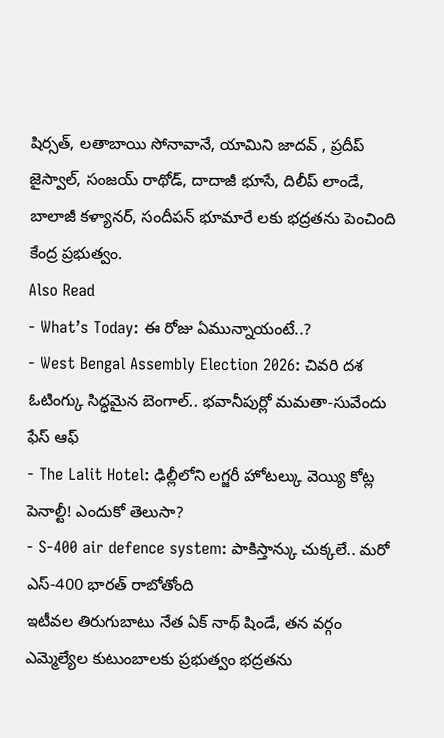షిర్సత్, లతాబాయి సోనావానే, యామిని జాదవ్ , ప్రదీప్ జైస్వాల్, సంజయ్ రాథోడ్, దాదాజీ భూసే, దిలీప్ లాండే, బాలాజీ కళ్యానర్, సందీపన్ భూమారే లకు భద్రతను పెంచింది కేంద్ర ప్రభుత్వం.
Also Read
- What’s Today: ఈ రోజు ఏమున్నాయంటే..?
- West Bengal Assembly Election 2026: చివరి దశ ఓటింగ్కు సిద్ధమైన బెంగాల్.. భవానీపుర్లో మమతా-సువేందు ఫేస్ ఆఫ్
- The Lalit Hotel: ఢిల్లీలోని లగ్జరీ హోటల్కు వెయ్యి కోట్ల పెనాల్టీ! ఎందుకో తెలుసా?
- S-400 air defence system: పాకిస్తాన్కు చుక్కలే.. మరో ఎస్-400 భారత్ రాబోతోంది
ఇటీవల తిరుగుబాటు నేత ఏక్ నాథ్ షిండే, తన వర్గం ఎమ్మెల్యేల కుటుంబాలకు ప్రభుత్వం భద్రతను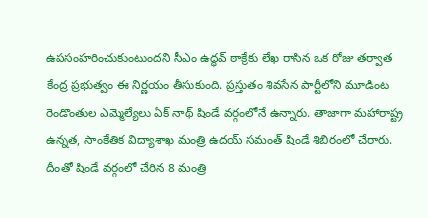ఉపసంహరించుకుంటుందని సీఎం ఉద్ధవ్ ఠాక్రేకు లేఖ రాసిన ఒక రోజు తర్వాత కేంద్ర ప్రభుత్వం ఈ నిర్ణయం తీసుకుంది. ప్రస్తుతం శివసేన పార్టీలోని మూడింట రెండొంతుల ఎమ్మెల్యేలు ఏక్ నాథ్ షిండే వర్గంలోనే ఉన్నారు. తాజాగా మహారాష్ట్ర ఉన్నత, సాంకేతిక విద్యాశాఖ మంత్రి ఉదయ్ సమంత్ షిండే శిబిరంలో చేరారు. దీంతో షిండే వర్గంలో చేరిన 8 మంత్రి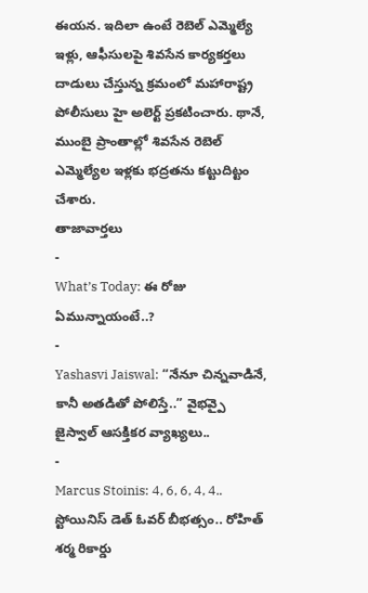ఈయన. ఇదిలా ఉంటే రెబెల్ ఎమ్మెల్యే ఇళ్లు, ఆఫీసులపై శివసేన కార్యకర్తలు దాడులు చేస్తున్న క్రమంలో మహారాష్ట్ర పోలీసులు హై అలెర్ట్ ప్రకటించారు. థానే, ముంబై ప్రాంతాల్లో శివసేన రెబెల్ ఎమ్మెల్యేల ఇళ్లకు భద్రతను కట్టుదిట్టం చేశారు.
తాజావార్తలు
-
What’s Today: ఈ రోజు ఏమున్నాయంటే..?
-
Yashasvi Jaiswal: “నేనూ చిన్నవాడినే, కానీ అతడితో పోలిస్తే..” వైభవ్పై జైస్వాల్ ఆసక్తికర వ్యాఖ్యలు..
-
Marcus Stoinis: 4, 6, 6, 4, 4.. స్టోయినిస్ డెత్ ఓవర్ బీభత్సం.. రోహిత్ శర్మ రికార్డు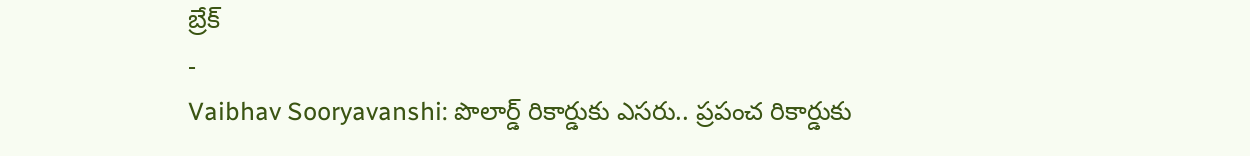బ్రేక్
-
Vaibhav Sooryavanshi: పొలార్డ్ రికార్డుకు ఎసరు.. ప్రపంచ రికార్డుకు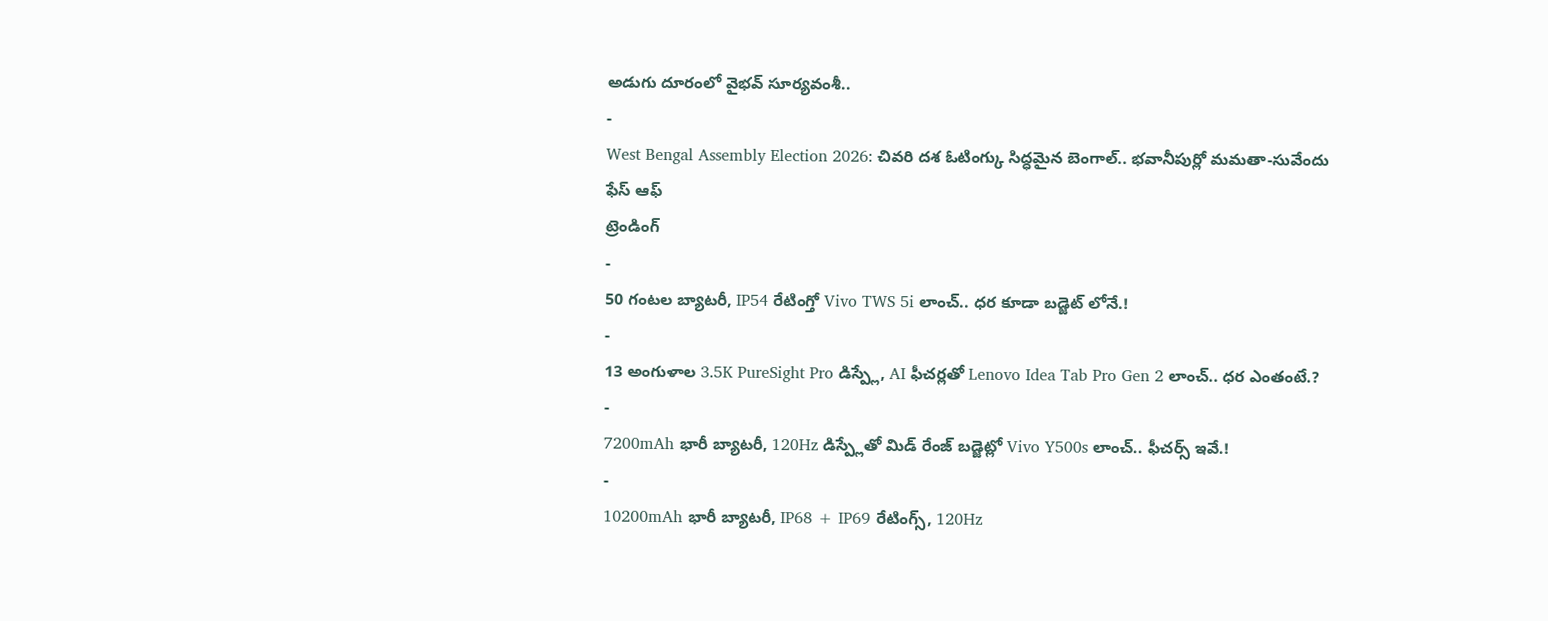అడుగు దూరంలో వైభవ్ సూర్యవంశీ..
-
West Bengal Assembly Election 2026: చివరి దశ ఓటింగ్కు సిద్ధమైన బెంగాల్.. భవానీపుర్లో మమతా-సువేందు ఫేస్ ఆఫ్
ట్రెండింగ్
-
50 గంటల బ్యాటరీ, IP54 రేటింగ్తో Vivo TWS 5i లాంచ్.. ధర కూడా బడ్జెట్ లోనే.!
-
13 అంగుళాల 3.5K PureSight Pro డిస్ప్లే, AI ఫీచర్లతో Lenovo Idea Tab Pro Gen 2 లాంచ్.. ధర ఎంతంటే.?
-
7200mAh భారీ బ్యాటరీ, 120Hz డిస్ప్లేతో మిడ్ రేంజ్ బడ్జెట్లో Vivo Y500s లాంచ్.. ఫీచర్స్ ఇవే.!
-
10200mAh భారీ బ్యాటరీ, IP68 + IP69 రేటింగ్స్, 120Hz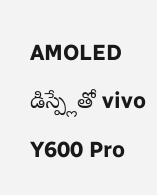AMOLED డిస్ప్లేతో vivo Y600 Pro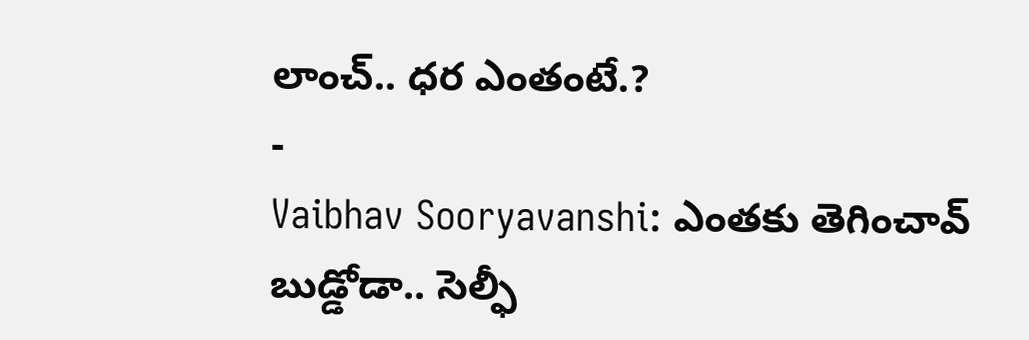లాంచ్.. ధర ఎంతంటే.?
-
Vaibhav Sooryavanshi: ఎంతకు తెగించావ్ బుడ్డోడా.. సెల్ఫీ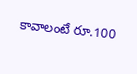కావాలంటే రూ.100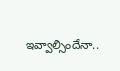ఇవ్వాల్సిందేనా..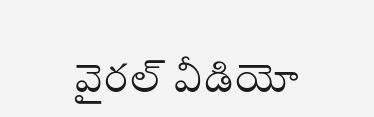వైరల్ వీడియో